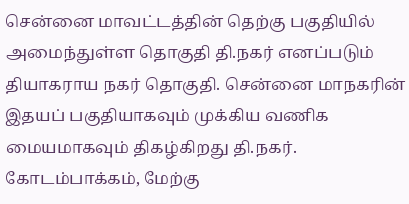சென்னை மாவட்டத்தின் தெற்கு பகுதியில் அமைந்துள்ள தொகுதி தி.நகர் எனப்படும் தியாகராய நகர் தொகுதி. சென்னை மாநகரின் இதயப் பகுதியாகவும் முக்கிய வணிக மையமாகவும் திகழ்கிறது தி.நகர்.
கோடம்பாக்கம், மேற்கு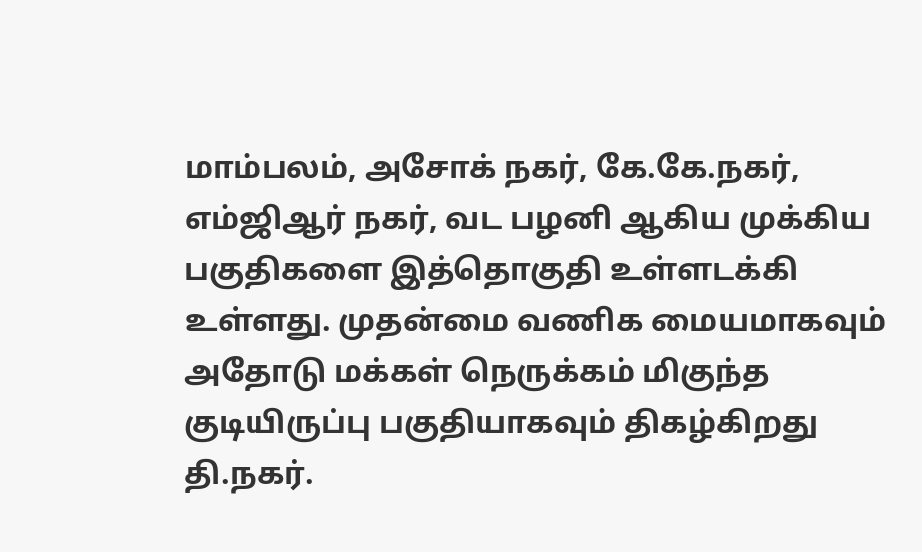மாம்பலம், அசோக் நகர், கே.கே.நகர், எம்ஜிஆர் நகர், வட பழனி ஆகிய முக்கிய பகுதிகளை இத்தொகுதி உள்ளடக்கி உள்ளது. முதன்மை வணிக மையமாகவும் அதோடு மக்கள் நெருக்கம் மிகுந்த குடியிருப்பு பகுதியாகவும் திகழ்கிறது தி.நகர்.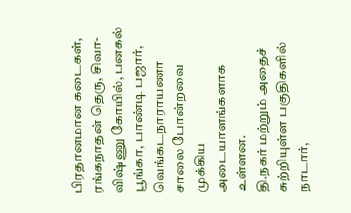பிரதானமான கடைகள், ரங்கநாதன் தெரு, சிவா-விஷ்ணு கோயில், பனகல் பூங்கா, பாண்டி பஜார், வெங்கடநாராயணா சாலை போன்றவை முக்கிய அடையாளங்களாக உள்ளன.
தி.நகர் மற்றும் அதைச் சுற்றியுள்ள பகுதிகளில் நாடார்,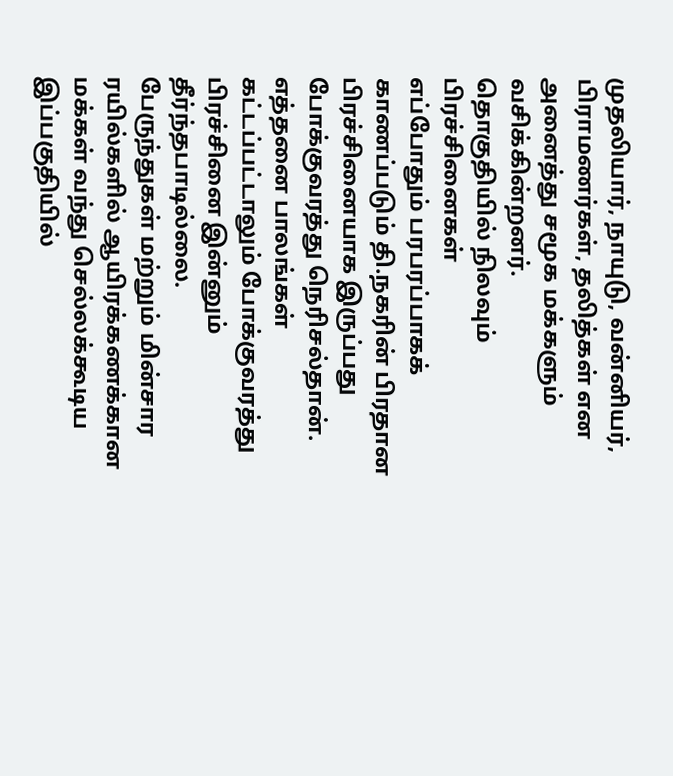முதலியார், நாயுடு, வன்னியர், பிராமணர்கள், தலித்கள் என அனைத்து சமூக மக்களும் வசிக்கின்றனர்.
தொகுதியில் நிலவும் பிரச்சினைகள்
எப்போதும் பரபரப்பாகக் காணப்படும் தி.நகரின் பிரதான பிரச்சினையாக இருப்பது போக்குவரத்து நெரிசல்தான். எத்தனை பாலங்கள் கட்டப்பட்டாலும் போக்குவரத்து பிரச்சினை இன்னும் தீர்ந்தபாடில்லை.
பேருந்துகள் மற்றும் மின்சார ரயில்களில் ஆயிரக்கணக்கான மக்கள் வந்து செல்லக்கூடிய இப்பகுதியில்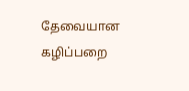தேவையான கழிப்பறை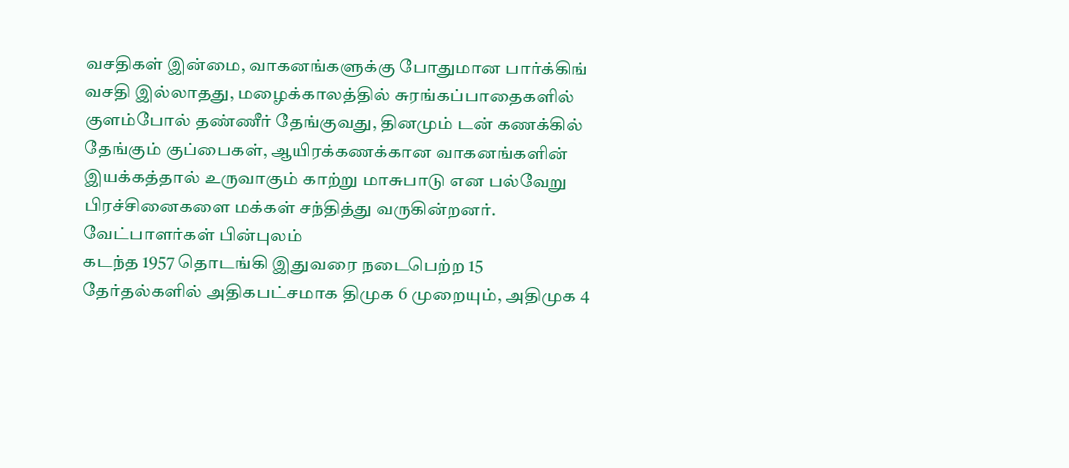வசதிகள் இன்மை, வாகனங்களுக்கு போதுமான பார்க்கிங் வசதி இல்லாதது, மழைக்காலத்தில் சுரங்கப்பாதைகளில் குளம்போல் தண்ணீர் தேங்குவது, தினமும் டன் கணக்கில் தேங்கும் குப்பைகள், ஆயிரக்கணக்கான வாகனங்களின் இயக்கத்தால் உருவாகும் காற்று மாசுபாடு என பல்வேறு பிரச்சினைகளை மக்கள் சந்தித்து வருகின்றனர்.
வேட்பாளர்கள் பின்புலம்
கடந்த 1957 தொடங்கி இதுவரை நடைபெற்ற 15 தேர்தல்களில் அதிகபட்சமாக திமுக 6 முறையும், அதிமுக 4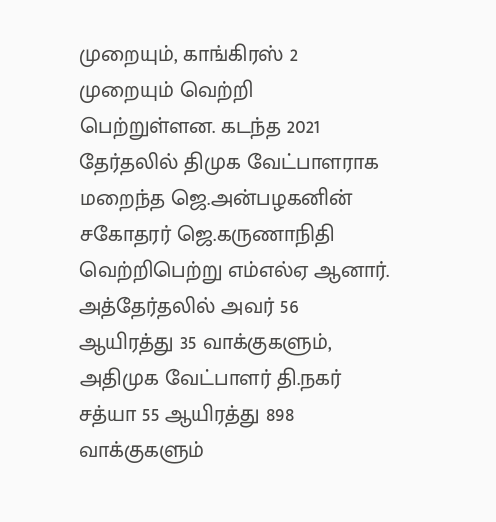முறையும், காங்கிரஸ் 2 முறையும் வெற்றி பெற்றுள்ளன. கடந்த 2021 தேர்தலில் திமுக வேட்பாளராக மறைந்த ஜெ.அன்பழகனின் சகோதரர் ஜெ.கருணாநிதி வெற்றிபெற்று எம்எல்ஏ ஆனார்.
அத்தேர்தலில் அவர் 56 ஆயிரத்து 35 வாக்குகளும், அதிமுக வேட்பாளர் தி.நகர் சத்யா 55 ஆயிரத்து 898 வாக்குகளும்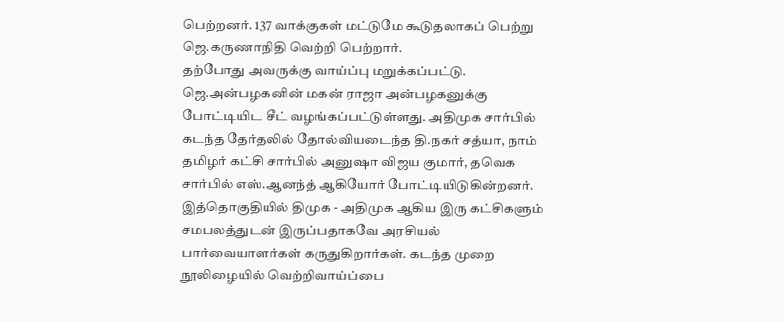பெற்றனர். 137 வாக்குகள் மட்டுமே கூடுதலாகப் பெற்று ஜெ.கருணாநிதி வெற்றி பெற்றார்.
தற்போது அவருக்கு வாய்ப்பு மறுக்கப்பட்டு. ஜெ.அன்பழகனின் மகன் ராஜா அன்பழகனுக்கு போட்டியிட சீட் வழங்கப்பட்டுள்ளது. அதிமுக சார்பில் கடந்த தேர்தலில் தோல்வியடைந்த தி.நகர் சத்யா, நாம் தமிழர் கட்சி சார்பில் அனுஷா விஜய குமார், தவெக சார்பில் எஸ்.ஆனந்த் ஆகியோர் போட்டியிடுகின்றனர்.
இத்தொகுதியில் திமுக - அதிமுக ஆகிய இரு கட்சிகளும் சமபலத்துடன் இருப்பதாகவே அரசியல் பார்வையாளர்கள் கருதுகிறார்கள். கடந்த முறை நூலிழையில் வெற்றிவாய்ப்பை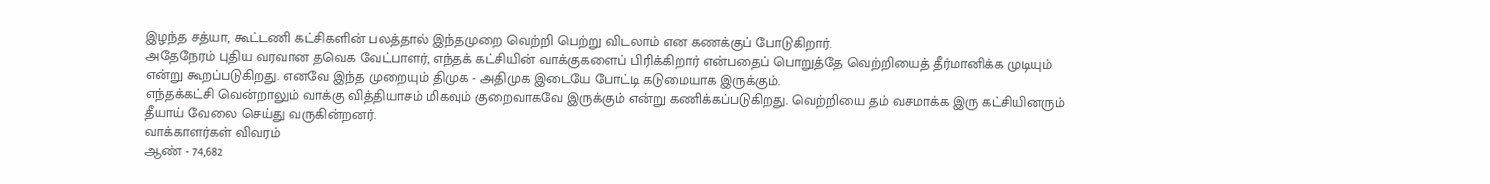இழந்த சத்யா, கூட்டணி கட்சிகளின் பலத்தால் இந்தமுறை வெற்றி பெற்று விடலாம் என கணக்குப் போடுகிறார்.
அதேநேரம் புதிய வரவான தவெக வேட்பாளர், எந்தக் கட்சியின் வாக்குகளைப் பிரிக்கிறார் என்பதைப் பொறுத்தே வெற்றியைத் தீர்மானிக்க முடியும் என்று கூறப்படுகிறது. எனவே இந்த முறையும் திமுக - அதிமுக இடையே போட்டி கடுமையாக இருக்கும்.
எந்தக்கட்சி வென்றாலும் வாக்கு வித்தியாசம் மிகவும் குறைவாகவே இருக்கும் என்று கணிக்கப்படுகிறது. வெற்றியை தம் வசமாக்க இரு கட்சியினரும் தீயாய் வேலை செய்து வருகின்றனர்.
வாக்காளர்கள் விவரம்
ஆண் - 74,682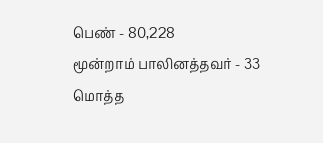பெண் - 80,228
மூன்றாம் பாலினத்தவர் - 33
மொத்த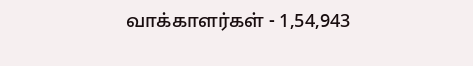வாக்காளர்கள் - 1,54,943